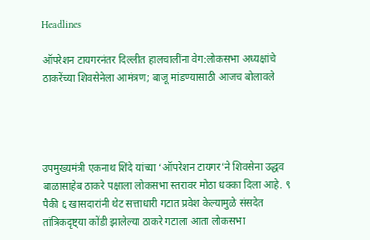Headlines

ऑपरेशन टायगरनंतर दिल्लीत हालचालींना वेग:लोकसभा अध्यक्षांचे ठाकरेंच्या शिवसेनेला आमंत्रण; बाजू मांडण्यासाठी आजच बोलावले




उपमुख्यमंत्री एकनाथ शिंदे यांच्या ‘ऑपरेशन टायगर’ने शिवसेना उद्धव बाळासाहेब ठाकरे पक्षाला लोकसभा स्तरावर मोठा धक्का दिला आहे. ९ पैकी ६ खासदारांनी थेट सत्ताधारी गटात प्रवेश केल्यामुळे संसदेत तांत्रिकदृष्ट्या कोंडी झालेल्या ठाकरे गटाला आता लोकसभा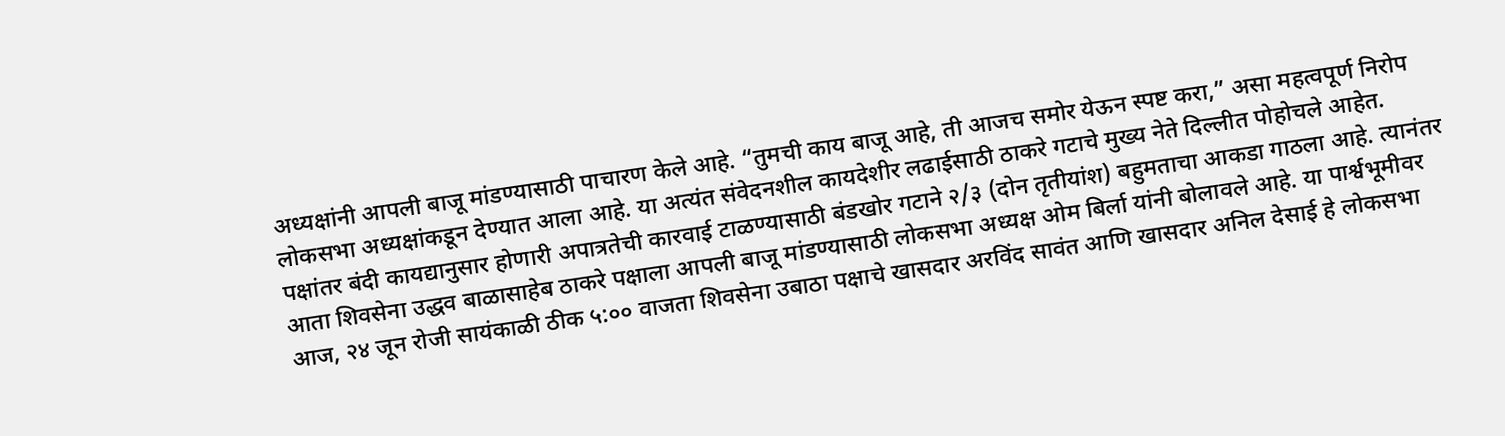अध्यक्षांनी आपली बाजू मांडण्यासाठी पाचारण केले आहे. “तुमची काय बाजू आहे, ती आजच समोर येऊन स्पष्ट करा,” असा महत्वपूर्ण निरोप लोकसभा अध्यक्षांकडून देण्यात आला आहे. या अत्यंत संवेदनशील कायदेशीर लढाईसाठी ठाकरे गटाचे मुख्य नेते दिल्लीत पोहोचले आहेत. पक्षांतर बंदी कायद्यानुसार होणारी अपात्रतेची कारवाई टाळण्यासाठी बंडखोर गटाने २/३ (दोन तृतीयांश) बहुमताचा आकडा गाठला आहे. त्यानंतर आता शिवसेना उद्धव बाळासाहेब ठाकरे पक्षाला आपली बाजू मांडण्यासाठी लोकसभा अध्यक्ष ओम बिर्ला यांनी बोलावले आहे. या पार्श्वभूमीवर आज, २४ जून रोजी सायंकाळी ठीक ५:०० वाजता शिवसेना उबाठा पक्षाचे खासदार अरविंद सावंत आणि खासदार अनिल देसाई हे लोकसभा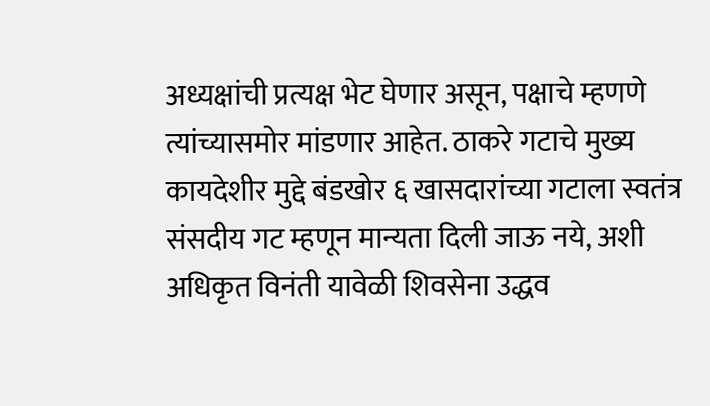अध्यक्षांची प्रत्यक्ष भेट घेणार असून, पक्षाचे म्हणणे त्यांच्यासमोर मांडणार आहेत. ठाकरे गटाचे मुख्य कायदेशीर मुद्दे बंडखोर ६ खासदारांच्या गटाला स्वतंत्र संसदीय गट म्हणून मान्यता दिली जाऊ नये, अशी अधिकृत विनंती यावेळी शिवसेना उद्धव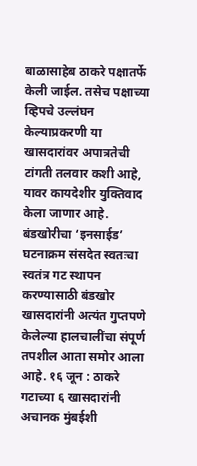बाळासाहेब ठाकरे पक्षातर्फे केली जाईल. तसेच पक्षाच्या व्हिपचे उल्लंघन केल्याप्रकरणी या खासदारांवर अपात्रतेची टांगती तलवार कशी आहे, यावर कायदेशीर युक्तिवाद केला जाणार आहे. बंडखोरीचा ‘इनसाईड’ घटनाक्रम संसदेत स्वतःचा स्वतंत्र गट स्थापन करण्यासाठी बंडखोर खासदारांनी अत्यंत गुप्तपणे केलेल्या हालचालींचा संपूर्ण तपशील आता समोर आला आहे. १६ जून : ठाकरे गटाच्या ६ खासदारांनी अचानक मुंबईशी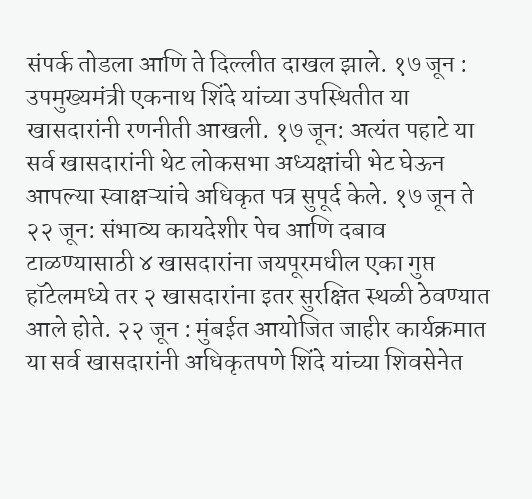संपर्क तोडला आणि ते दिल्लीत दाखल झाले. १७ जून : उपमुख्यमंत्री एकनाथ शिंदे यांच्या उपस्थितीत या खासदारांनी रणनीती आखली. १७ जून: अत्यंत पहाटे या सर्व खासदारांनी थेट लोकसभा अध्यक्षांची भेट घेऊन आपल्या स्वाक्षऱ्यांचे अधिकृत पत्र सुपूर्द केले. १७ जून ते २२ जून: संभाव्य कायदेशीर पेच आणि दबाव टाळण्यासाठी ४ खासदारांना जयपूरमधील एका गुप्त हॉटेलमध्ये तर २ खासदारांना इतर सुरक्षित स्थळी ठेवण्यात आले होते. २२ जून : मुंबईत आयोजित जाहीर कार्यक्रमात या सर्व खासदारांनी अधिकृतपणे शिंदे यांच्या शिवसेनेत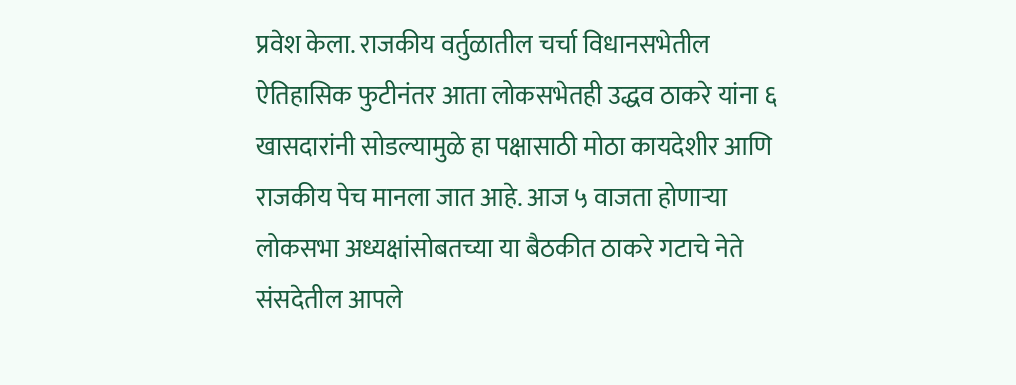प्रवेश केला. राजकीय वर्तुळातील चर्चा विधानसभेतील ऐतिहासिक फुटीनंतर आता लोकसभेतही उद्धव ठाकरे यांना ६ खासदारांनी सोडल्यामुळे हा पक्षासाठी मोठा कायदेशीर आणि राजकीय पेच मानला जात आहे. आज ५ वाजता होणाऱ्या लोकसभा अध्यक्षांसोबतच्या या बैठकीत ठाकरे गटाचे नेते संसदेतील आपले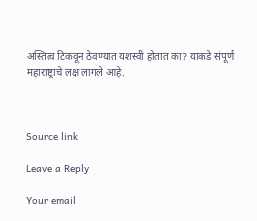अस्तित्व टिकवून ठेवण्यात यशस्वी होतात का? याकडे संपूर्ण महाराष्ट्राचे लक्ष लागले आहे.



Source link

Leave a Reply

Your email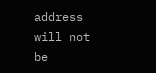address will not be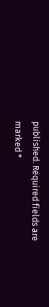published. Required fields are marked *